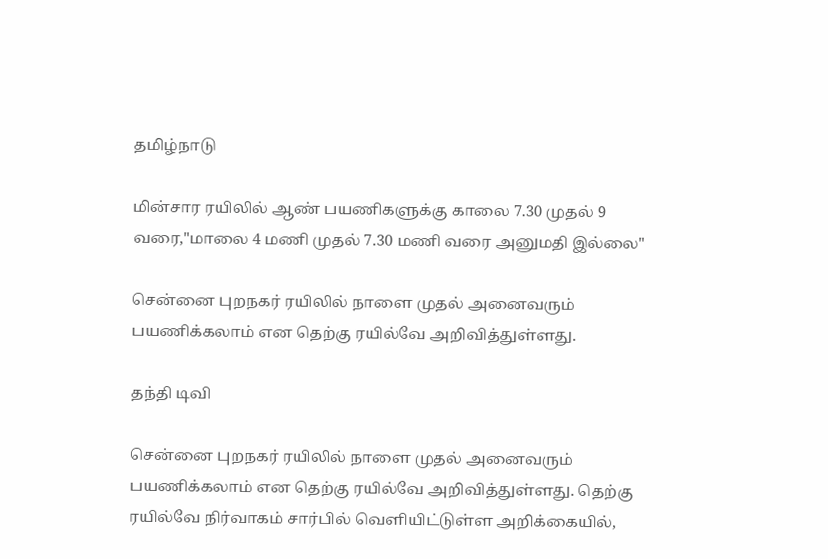தமிழ்நாடு

மின்சார ரயிலில் ஆண் பயணிகளுக்கு காலை 7.30 முதல் 9 வரை,"மாலை 4 மணி முதல் 7.30 மணி வரை அனுமதி இல்லை"

சென்னை புறநகர் ரயிலில் நாளை முதல் அனைவரும் பயணிக்கலாம் என தெற்கு ரயில்வே அறிவித்துள்ளது.

தந்தி டிவி

சென்னை புறநகர் ரயிலில் நாளை முதல் அனைவரும் பயணிக்கலாம் என தெற்கு ரயில்வே அறிவித்துள்ளது. தெற்கு ரயில்வே நிர்வாகம் சார்பில் வெளியிட்டுள்ள அறிக்கையில்,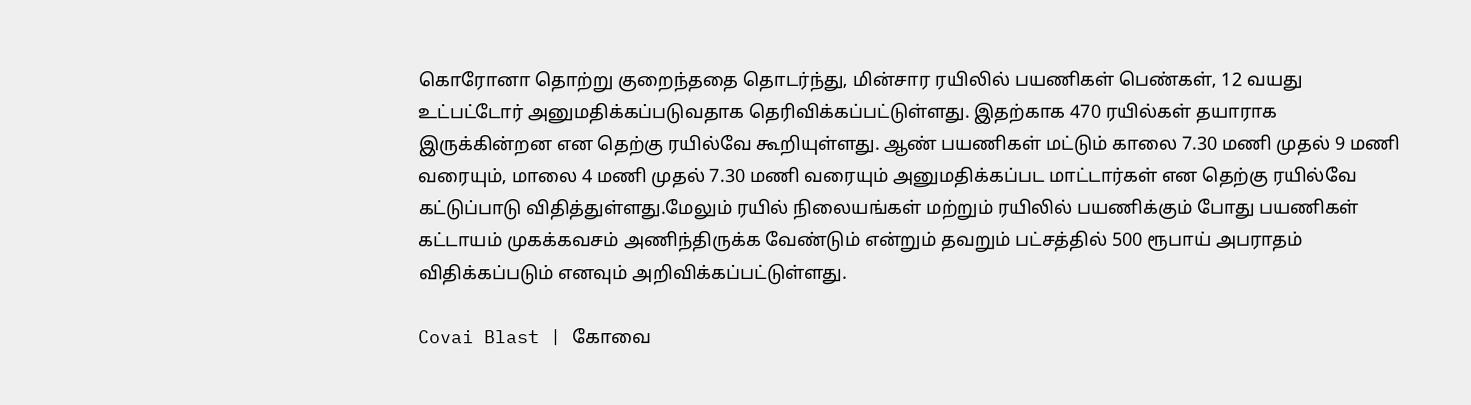கொரோனா தொற்று குறைந்ததை தொடர்ந்து, மின்சார ரயிலில் பயணிகள் பெண்கள், 12 வயது உட்பட்டோர் அனுமதிக்கப்படுவதாக தெரிவிக்கப்பட்டுள்ளது. இதற்காக 470 ரயில்கள் தயாராக இருக்கின்றன என தெற்கு ரயில்வே கூறியுள்ளது. ஆண் பயணிகள் மட்டும் காலை 7.30 மணி முதல் 9 மணி வரையும், மாலை 4 மணி முதல் 7.30 மணி வரையும் அனுமதிக்கப்பட மாட்டார்கள் என தெற்கு ரயில்வே கட்டுப்பாடு விதித்துள்ளது.மேலும் ரயில் நிலையங்கள் மற்றும் ரயிலில் பயணிக்கும் போது பயணிகள் கட்டாயம் முகக்கவசம் அணிந்திருக்க வேண்டும் என்றும் தவறும் பட்சத்தில் 500 ரூபாய் அபராதம் விதிக்கப்படும் எனவும் அறிவிக்கப்பட்டுள்ளது.

Covai Blast | கோவை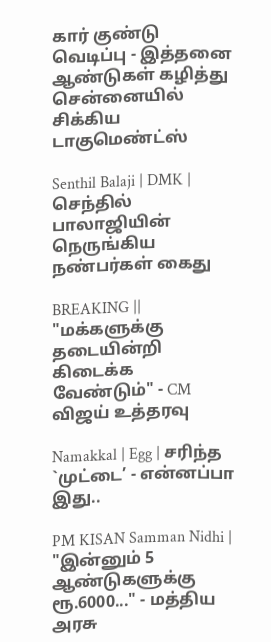கார் குண்டு வெடிப்பு - இத்தனை ஆண்டுகள் கழித்து சென்னையில் சிக்கிய டாகுமெண்ட்ஸ்

Senthil Balaji | DMK | செந்தில் பாலாஜியின் நெருங்கிய நண்பர்கள் கைது

BREAKING || "மக்களுக்கு தடையின்றி கிடைக்க வேண்டும்" - CM விஜய் உத்தரவு

Namakkal | Egg | சரிந்த `முட்டை’ - என்னப்பா இது..

PM KISAN Samman Nidhi | "இன்னும் 5 ஆண்டுகளுக்கு ரூ.6000..." - மத்திய அரசு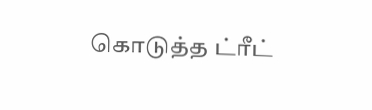கொடுத்த ட்ரீட்